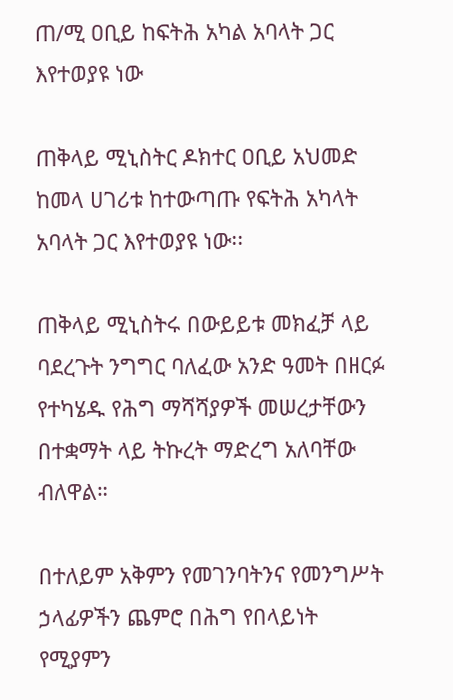ጠ/ሚ ዐቢይ ከፍትሕ አካል አባላት ጋር እየተወያዩ ነው

ጠቅላይ ሚኒስትር ዶክተር ዐቢይ አህመድ ከመላ ሀገሪቱ ከተውጣጡ የፍትሕ አካላት አባላት ጋር እየተወያዩ ነው፡፡

ጠቅላይ ሚኒስትሩ በውይይቱ መክፈቻ ላይ ባደረጉት ንግግር ባለፈው አንድ ዓመት በዘርፉ የተካሄዱ የሕግ ማሻሻያዎች መሠረታቸውን በተቋማት ላይ ትኩረት ማድረግ አለባቸው ብለዋል።

በተለይም አቅምን የመገንባትንና የመንግሥት ኃላፊዎችን ጨምሮ በሕግ የበላይነት የሚያምን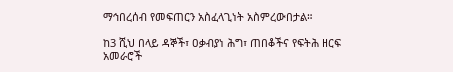ማኅበረሰብ የመፍጠርን አስፈላጊነት አስምረውበታል።

ከ3 ሺህ በላይ ዳኞች፣ ዐቃብያነ ሕግ፣ ጠበቆችና የፍትሕ ዘርፍ አመራሮች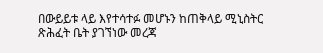በውይይቱ ላይ እየተሳተፉ መሆኑን ከጠቅላይ ሚኒስትር ጽሕፈት ቤት ያገኘነው መረጃ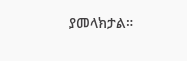ያመላክታል።